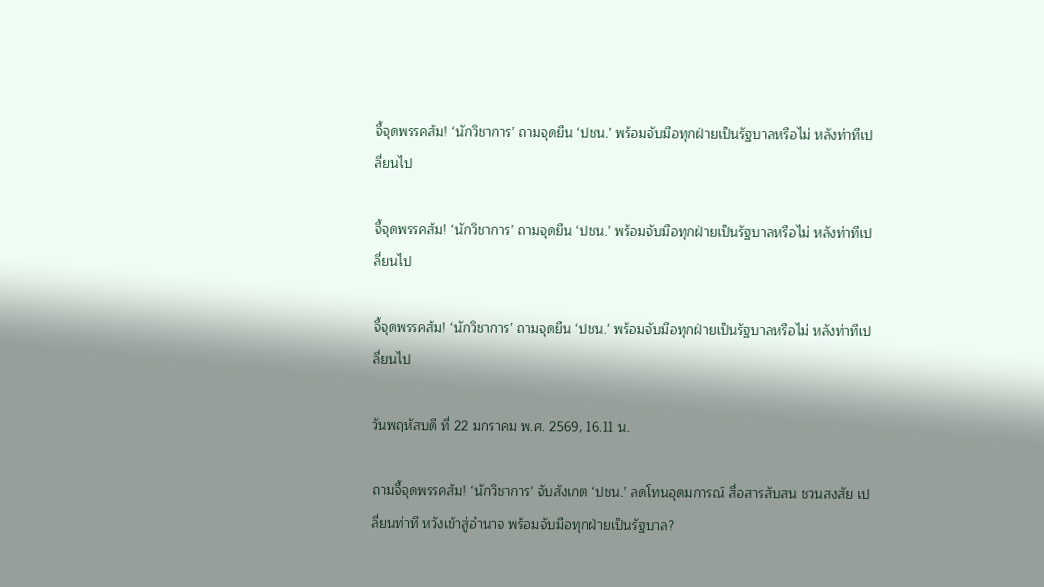จี้จุดพรรคส้ม! ‘นักวิชาการ’ ถามจุดยืน ‘ปชน.’ พร้อมจับมือทุกฝ่ายเป็นรัฐบาลหรือไม่ หลังท่าทีเปลี่ยนไป

จี้จุดพรรคส้ม! ‘นักวิชาการ’ ถามจุดยืน ‘ปชน.’ พร้อมจับมือทุกฝ่ายเป็นรัฐบาลหรือไม่ หลังท่าทีเปลี่ยนไป

จี้จุดพรรคส้ม! ‘นักวิชาการ’ ถามจุดยืน ‘ปชน.’ พร้อมจับมือทุกฝ่ายเป็นรัฐบาลหรือไม่ หลังท่าทีเปลี่ยนไป

วันพฤหัสบดี ที่ 22 มกราคม พ.ศ. 2569, 16.11 น.

ถามจี้จุดพรรคส้ม! ‘นักวิชาการ’ จับสังเกต ‘ปชน.’ ลดโทนอุดมการณ์ สื่อสารสับสน ชวนสงสัย เปลี่ยนท่าที หวังเข้าสู่อำนาจ พร้อมจับมือทุกฝ่ายเป็นรัฐบาล?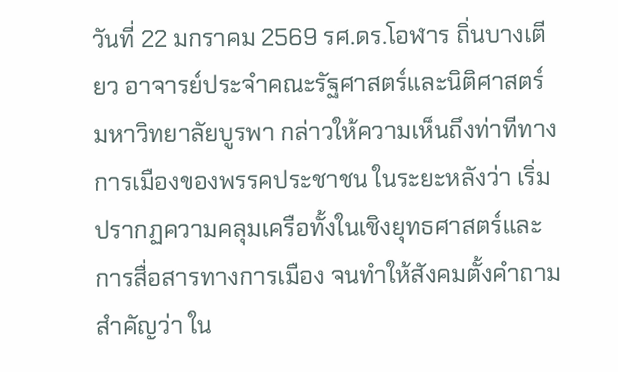วันที่ 22 มกราคม 2569 รศ.ดร.โอฬาร ถิ่นบางเตียว อาจารย์ประจำคณะรัฐศาสตร์และนิติศาสตร์ มหาวิทยาลัยบูรพา กล่าวให้ความเห็นถึงท่าทีทางการเมืองของพรรคประชาชน ในระยะหลังว่า เริ่มปรากฏความคลุมเครือทั้งในเชิงยุทธศาสตร์และการสื่อสารทางการเมือง จนทำให้สังคมตั้งคำถามสำคัญว่า ใน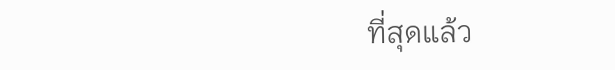ที่สุดแล้ว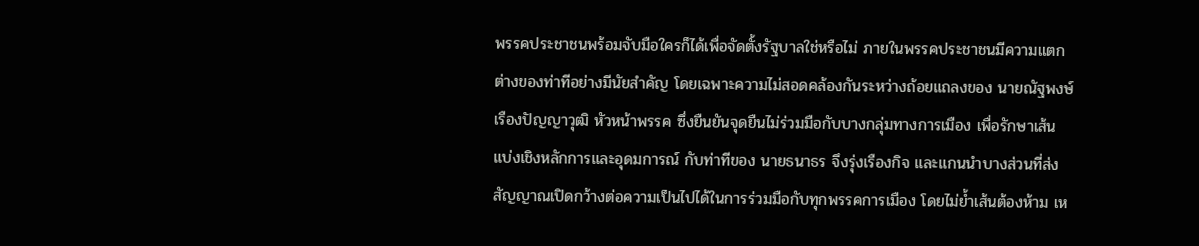พรรคประชาชนพร้อมจับมือใครก็ได้เพื่อจัดตั้งรัฐบาลใช่หรือไม่ ภายในพรรคประชาชนมีความแตกต่างของท่าทีอย่างมีนัยสำคัญ โดยเฉพาะความไม่สอดคล้องกันระหว่างถ้อยแถลงของ นายณัฐพงษ์ เรืองปัญญาวุฒิ หัวหน้าพรรค ซึ่งยืนยันจุดยืนไม่ร่วมมือกับบางกลุ่มทางการเมือง เพื่อรักษาเส้นแบ่งเชิงหลักการและอุดมการณ์ กับท่าทีของ นายธนาธร จึงรุ่งเรืองกิจ และแกนนำบางส่วนที่ส่งสัญญาณเปิดกว้างต่อความเป็นไปได้ในการร่วมมือกับทุกพรรคการเมือง โดยไม่ย้ำเส้นต้องห้าม เห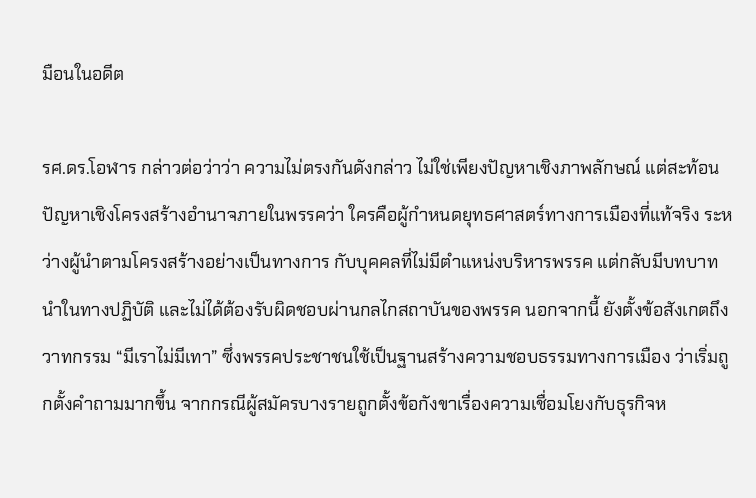มือนในอดีต

รศ.ดร.โอฬาร กล่าวต่อว่าว่า ความไม่ตรงกันดังกล่าว ไม่ใช่เพียงปัญหาเชิงภาพลักษณ์ แต่สะท้อนปัญหาเชิงโครงสร้างอำนาจภายในพรรคว่า ใครคือผู้กำหนดยุทธศาสตร์ทางการเมืองที่แท้จริง ระหว่างผู้นำตามโครงสร้างอย่างเป็นทางการ กับบุคคลที่ไม่มีตำแหน่งบริหารพรรค แต่กลับมีบทบาทนำในทางปฏิบัติ และไม่ได้ต้องรับผิดชอบผ่านกลไกสถาบันของพรรค นอกจากนี้ ยังตั้งข้อสังเกตถึงวาทกรรม “มีเราไม่มีเทา” ซึ่งพรรคประชาชนใช้เป็นฐานสร้างความชอบธรรมทางการเมือง ว่าเริ่มถูกตั้งคำถามมากขึ้น จากกรณีผู้สมัครบางรายถูกตั้งข้อกังขาเรื่องความเชื่อมโยงกับธุรกิจห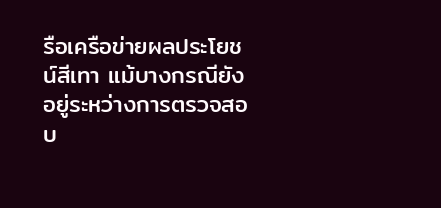รือเครือข่ายผลประโยชน์สีเทา แม้บางกรณียังอยู่ระหว่างการตรวจสอบ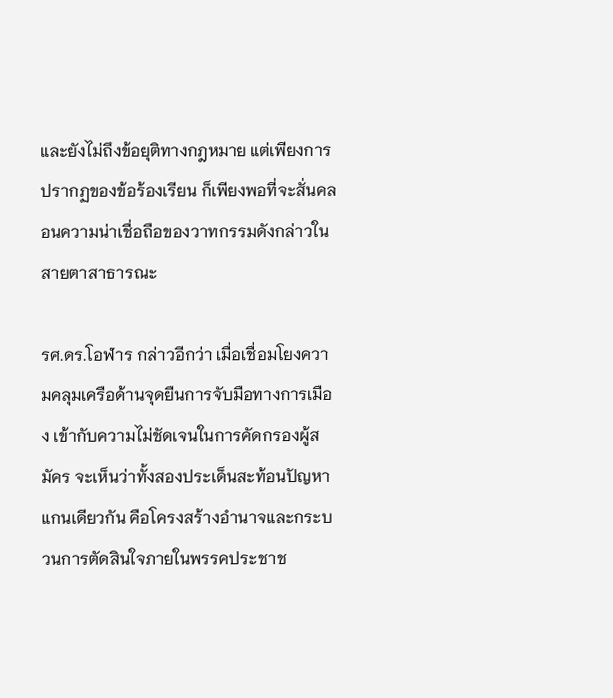และยังไม่ถึงข้อยุติทางกฎหมาย แต่เพียงการปรากฏของข้อร้องเรียน ก็เพียงพอที่จะสั่นคลอนความน่าเชื่อถือของวาทกรรมดังกล่าวในสายตาสาธารณะ

รศ.ดร.โอฬาร กล่าวอีกว่า เมื่อเชื่อมโยงความคลุมเครือด้านจุดยืนการจับมือทางการเมือง เข้ากับความไม่ชัดเจนในการคัดกรองผู้สมัคร จะเห็นว่าทั้งสองประเด็นสะท้อนปัญหาแกนเดียวกัน คือโครงสร้างอำนาจและกระบวนการตัดสินใจภายในพรรคประชาช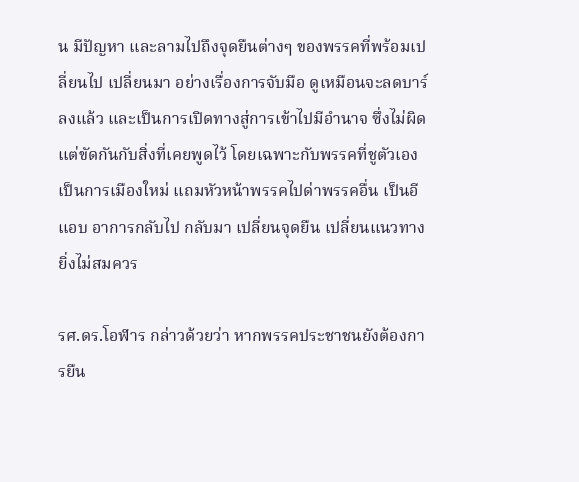น มีปัญหา และลามไปถึงจุดยืนต่างๆ ของพรรคที่พร้อมเปลี่ยนไป เปลี่ยนมา อย่างเรื่องการจับมือ ดูเหมือนจะลดบาร์ลงแล้ว และเป็นการเปิดทางสู่การเข้าไปมีอำนาจ ซึ่งไม่ผิด แต่ขัดกันกับสิ่งที่เคยพูดไว้ โดยเฉพาะกับพรรคที่ชูตัวเองเป็นการเมืองใหม่ แถมหัวหน้าพรรคไปด่าพรรคอื่น เป็นอีแอบ อาการกลับไป กลับมา เปลี่ยนจุดยืน เปลี่ยนแนวทาง ยิ่งไม่สมควร

รศ.ดร.โอฬาร กล่าวด้วยว่า หากพรรคประชาชนยังต้องการยืน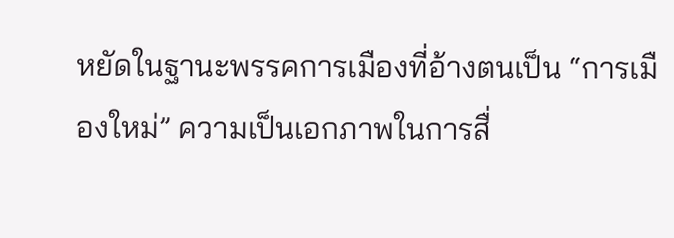หยัดในฐานะพรรคการเมืองที่อ้างตนเป็น “การเมืองใหม่” ความเป็นเอกภาพในการสื่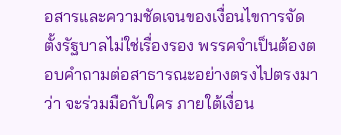อสารและความชัดเจนของเงื่อนไขการจัดตั้งรัฐบาลไม่ใช่เรื่องรอง พรรคจำเป็นต้องตอบคำถามต่อสาธารณะอย่างตรงไปตรงมาว่า จะร่วมมือกับใคร ภายใต้เงื่อน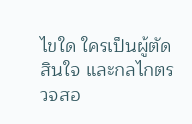ไขใด ใครเป็นผู้ตัดสินใจ และกลไกตรวจสอ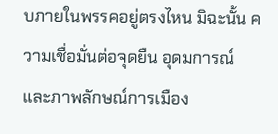บภายในพรรคอยู่ตรงไหน มิฉะนั้น ความเชื่อมั่นต่อจุดยืน อุดมการณ์ และภาพลักษณ์การเมือง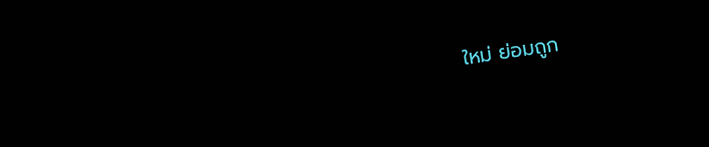ใหม่ ย่อมถูก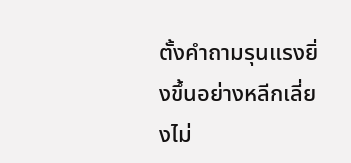ตั้งคำถามรุนแรงยิ่งขึ้นอย่างหลีกเลี่ยงไม่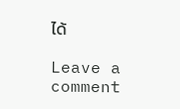ได้

Leave a comment